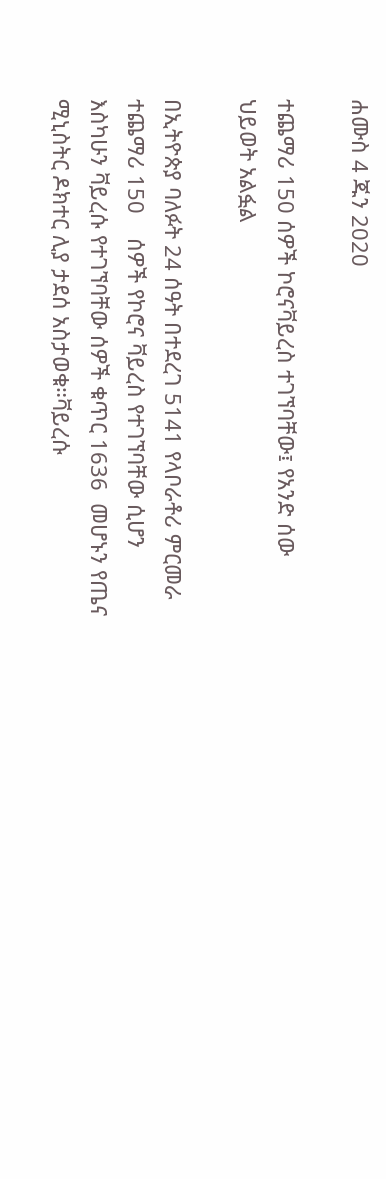ሐሙስ 4 ጁን 2020

ተጨማሪ 150 ሰዎች ኮሮናቫይረስ ተገኘባቸው፤ የአንድ ሰው ህይወት አልፏል

በኢትዮጵያ ባለፉት 24 ሰዓት በተደረገ 5141 የላቦራቶሪ ምርመራ ተጨማሪ 150    ሰዎች የኮሮና ቫይረስ የተገኘባቸው ሲሆን እስካሁን ቫይረሱ የተገኘባቸው ሰዎች ቁጥር 1636  መሆኑን የጤና ሚኒስትር ዶክተር ሊያ ታደሰ አስታወቁ።ቫይረሱ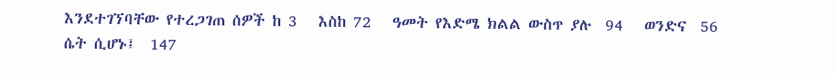እንደተገኘባቸው የተረጋገጠ ሰዎች ከ 3   እስከ 72   ዓመት የእድሜ ክልል ውስጥ ያሉ  94   ወንድና  56  ሴት ሲሆኑ፤  147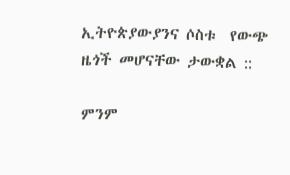ኢትዮጵያውያንና ሶስቱ  የውጭ ዜጎች መሆናቸው ታውቋል ::

ምንም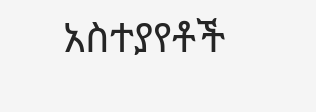አስተያየቶች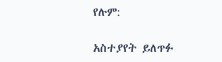የሉም:

አስተያየት ይለጥፉ